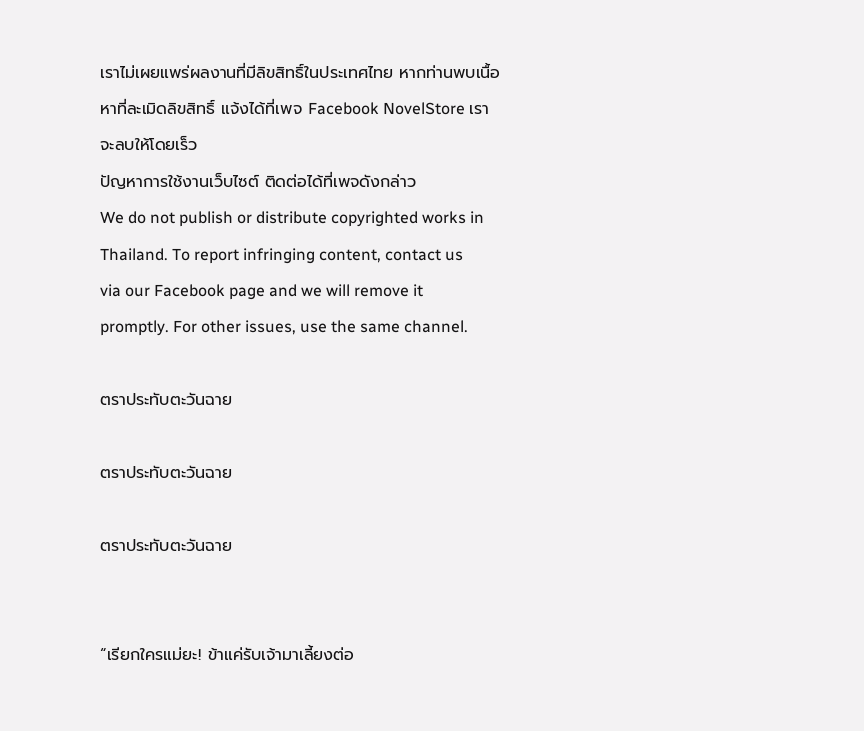เราไม่เผยแพร่ผลงานที่มีลิขสิทธิ์ในประเทศไทย หากท่านพบเนื้อหาที่ละเมิดลิขสิทธิ์ แจ้งได้ที่เพจ Facebook NovelStore เราจะลบให้โดยเร็ว
ปัญหาการใช้งานเว็บไซต์ ติดต่อได้ที่เพจดังกล่าว
We do not publish or distribute copyrighted works in Thailand. To report infringing content, contact us via our Facebook page and we will remove it promptly. For other issues, use the same channel.

ตราประทับตะวันฉาย

ตราประทับตะวันฉาย

ตราประทับตะวันฉาย


“เรียกใครแม่ยะ! ข้าแค่รับเจ้ามาเลี้ยงต่อ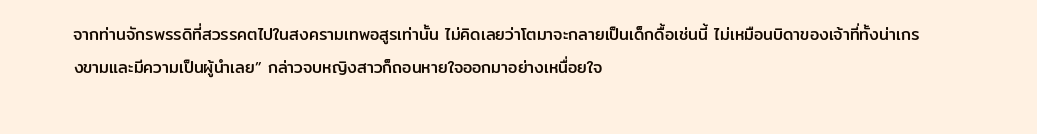จากท่านจักรพรรดิที่สวรรคตไปในสงครามเทพอสูรเท่านั้น ไม่คิดเลยว่าโตมาจะกลายเป็นเด็กดื้อเช่นนี้ ไม่เหมือนบิดาของเจ้าที่ทั้งน่าเกรงขามและมีความเป็นผู้นำเลย” กล่าวจบหญิงสาวก็ถอนหายใจออกมาอย่างเหนื่อยใจ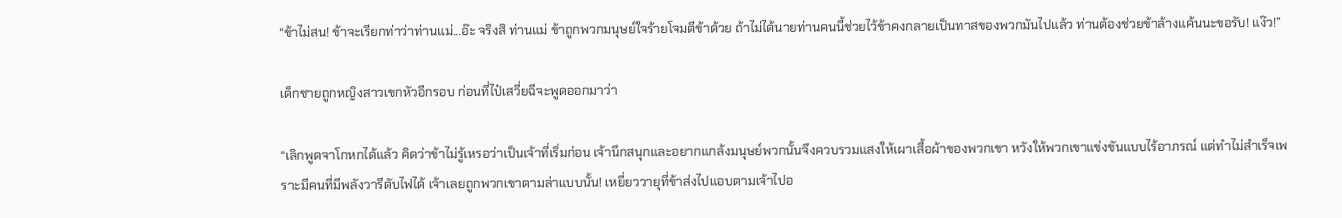“ข้าไม่สน! ข้าจะเรียกท่าว่าท่านแม่...อ๊ะ จริงสิ ท่านแม่ ข้าถูกพวกมนุษย์ใจร้ายโจมตีข้าด้วย ถ้าไม่ได้นายท่านคนนี้ช่วยไว้ข้าคงกลายเป็นทาสของพวกมันไปแล้ว ท่านต้องช่วยข้าล้างแค้นนะขอรับ! แง๊ว!”

เด็กชายถูกหญิงสาวเขกหัวอีกรอบ ก่อนที่ไป๋เสวี่ยฉีจะพูดออกมาว่า

“เลิกพูดจาโกหกได้แล้ว คิดว่าข้าไม่รู้เหรอว่าเป็นเจ้าที่เริ่มก่อน เจ้านึกสนุกและอยากแกล้งมนุษย์พวกนั้นจึงควบรวมแสงให้เผาเสื้อผ้าของพวกเขา หวังให้พวกเขาแข่งขันแบบไร้อาภรณ์ แต่ทำไม่สำเร็จเพราะมีคนที่มีพลังวารีดับไฟได้ เจ้าเลยถูกพวกเขาตามล่าแบบนั้น! เหยี่ยววายุที่ข้าส่งไปแอบตามเจ้าไปอ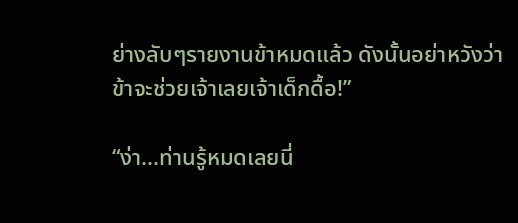ย่างลับๆรายงานข้าหมดแล้ว ดังนั้นอย่าหวังว่าข้าจะช่วยเจ้าเลยเจ้าเด็กดื้อ!”

“ง่า...ท่านรู้หมดเลยนี่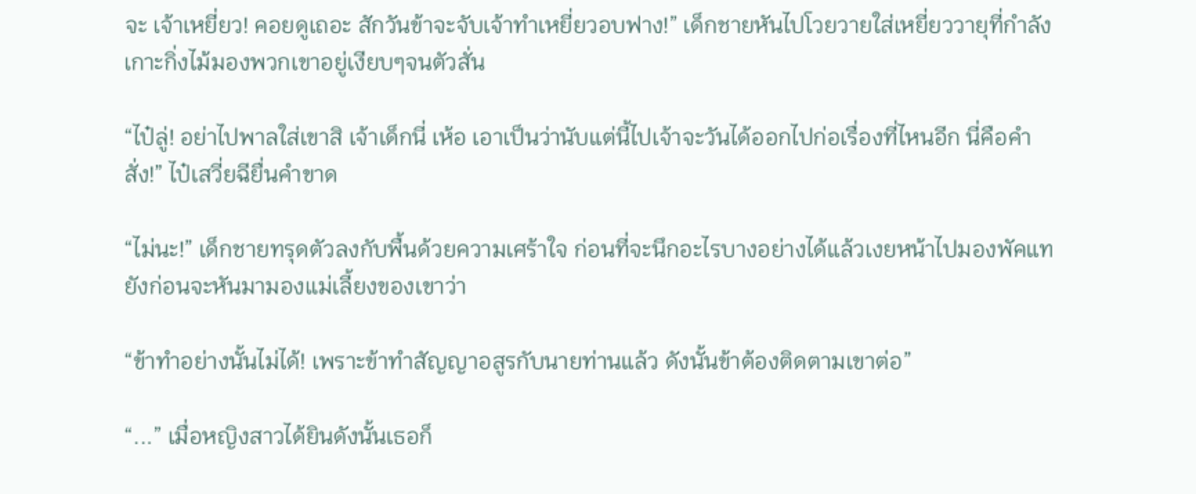จะ เจ้าเหยี่ยว! คอยดูเถอะ สักวันข้าจะจับเจ้าทำเหยี่ยวอบฟาง!” เด็กชายหันไปโวยวายใส่เหยี่ยววายุที่กำลังเกาะกิ่งไม้มองพวกเขาอยู่เงียบๆจนตัวสั่น

“ไป๋ลู่! อย่าไปพาลใส่เขาสิ เจ้าเด็กนี่ เห้อ เอาเป็นว่านับแต่นี้ไปเจ้าจะวันได้ออกไปก่อเรื่องที่ไหนอีก นี่คือคำสั่ง!” ไป๋เสวี่ยฉียื่นคำขาด

“ไม่นะ!” เด็กชายทรุดตัวลงกับพื้นด้วยความเศร้าใจ ก่อนที่จะนึกอะไรบางอย่างได้แล้วเงยหน้าไปมองพัคแทยังก่อนจะหันมามองแม่เลี้ยงของเขาว่า

“ข้าทำอย่างนั้นไม่ได้! เพราะข้าทำสัญญาอสูรกับนายท่านแล้ว ดังนั้นข้าต้องติดตามเขาต่อ”

“...” เมื่อหญิงสาวได้ยินดังนั้นเธอก็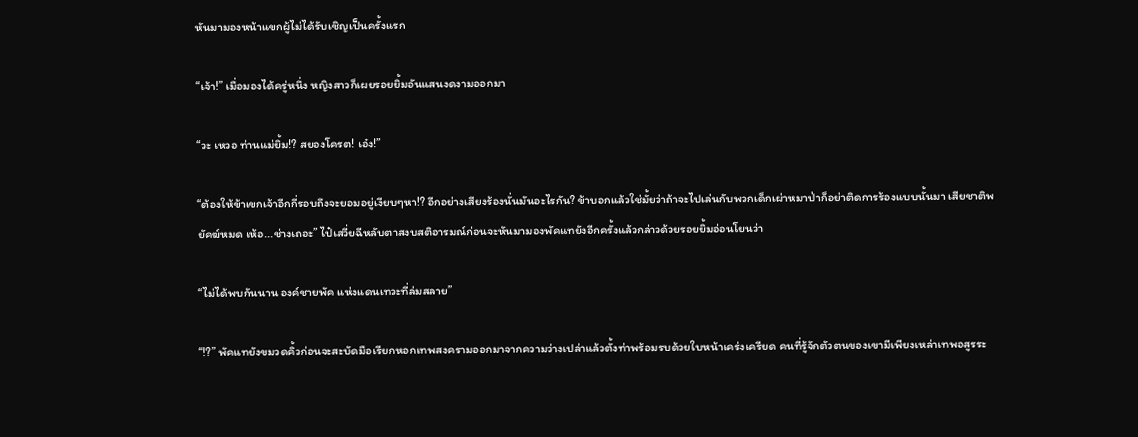หันมามองหน้าแขกผู้ไม่ได้รับเชิญเป็นครั้งแรก

“เจ้า!” เมื่อมองได้ครู่หนึ่ง หญิงสาวก็เผยรอยยิ้มอันแสนงดงามออกมา

“วะ เหวอ ท่านแม่ยิ้ม!? สยองโครต! เอ๋ง!”

“ต้องให้ข้าเขกเจ้าอีกกี่รอบถึงจะยอมอยู่เงียบๆหา!? อีกอย่างเสียงร้องนั่นมันอะไรกัน? ข้าบอกแล้วใช่มั้ยว่าถ้าจะไปเล่นกับพวกเด็กเผ่าหมาป่าก็อย่าติดการร้องแบบนั้นมา เสียชาติพยัคฆ์หมด เห้อ...ช่างเถอะ” ไป๋เสวี่ยฉีหลับตาสงบสติอารมณ์ก่อนจะหันมามองพัคแทยังอีกครั้งแล้วกล่าวด้วยรอยยิ้มอ่อนโยนว่า

“ไม่ได้พบกันนาน องค์ชายพัค แห่งแดนเทวะที่ล่มสลาย”

“!?” พัคแทยังขมวดคิ้วก่อนจะสะบัดมือเรียกหอกเทพสงครามออกมาจากความว่างเปล่าแล้วตั้งท่าพร้อมรบด้วยใบหน้าเคร่งเครียด คนที่รู้จักตัวตนของเขามีเพียงเหล่าเทพอสูรระ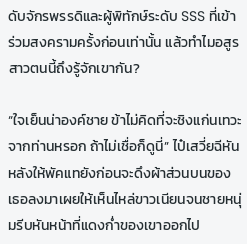ดับจักรพรรดิและผู้พิทักษ์ระดับ SSS ที่เข้าร่วมสงครามครั้งก่อนเท่านั้น แล้วทำไมอสูรสาวตนนี้ถึงรู้จักเขากัน?

“ใจเย็นน่าองค์ชาย ข้าไม่คิดที่จะชิงแก่นเทวะจากท่านหรอก ถ้าไม่เชื่อก็ดูนี่” ไป๋เสวี่ยฉีหันหลังให้พัคแทยังก่อนจะดึงผ้าส่วนบนของเธอลงมาเผยให้เห็นไหล่ขาวเนียนจนชายหนุ่มรีบหันหน้าที่แดงก่ำของเขาออกไป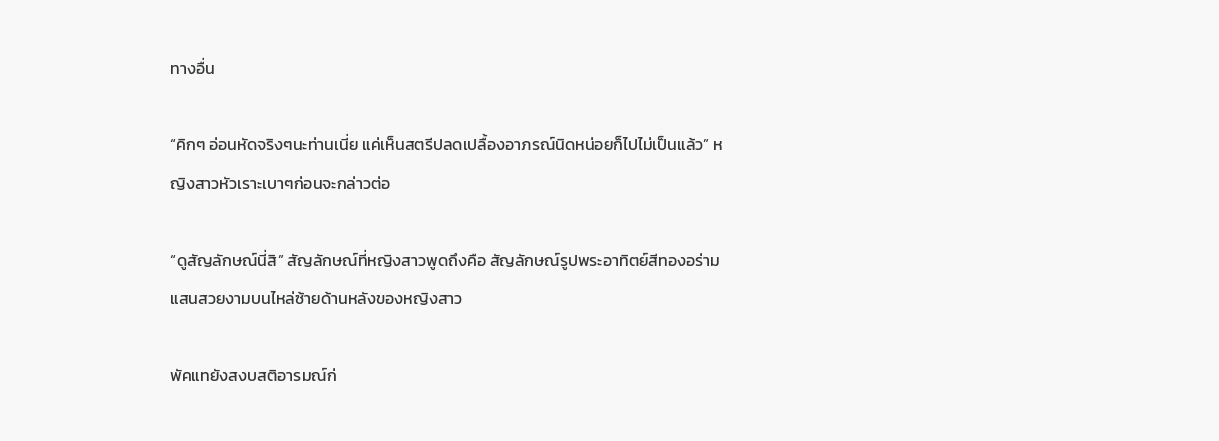ทางอื่น

“คิกๆ อ่อนหัดจริงๆนะท่านเนี่ย แค่เห็นสตรีปลดเปลื้องอาภรณ์นิดหน่อยก็ไปไม่เป็นแล้ว” หญิงสาวหัวเราะเบาๆก่อนจะกล่าวต่อ

“ดูสัญลักษณ์นี่สิ” สัญลักษณ์ที่หญิงสาวพูดถึงคือ สัญลักษณ์รูปพระอาทิตย์สีทองอร่ามแสนสวยงามบนไหล่ซ้ายด้านหลังของหญิงสาว

พัคแทยังสงบสติอารมณ์ก่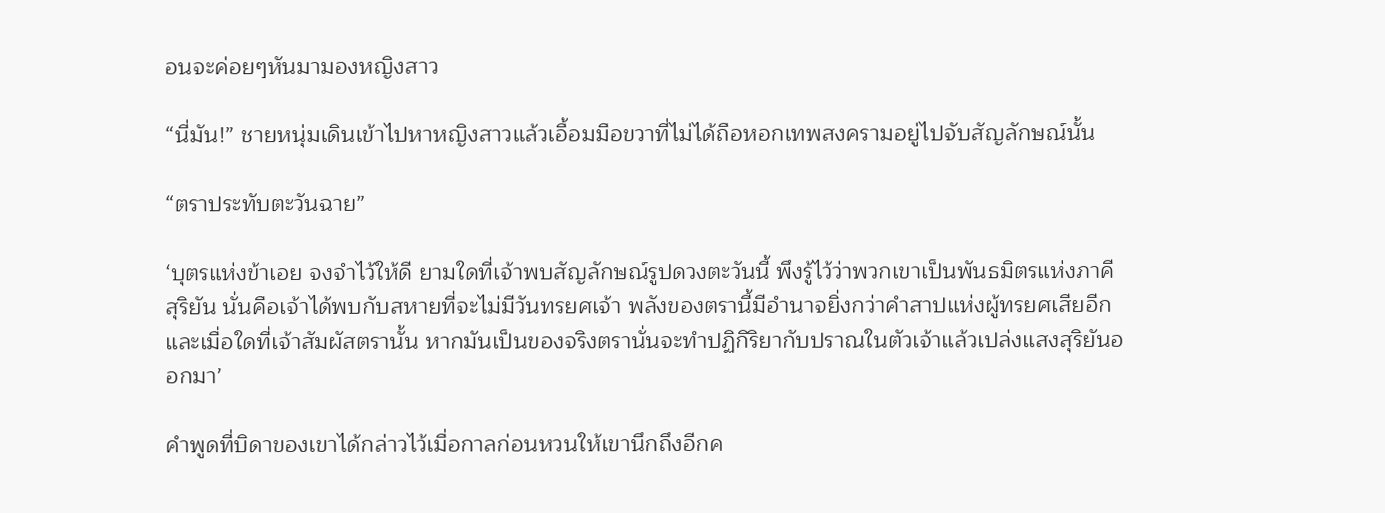อนจะค่อยๆหันมามองหญิงสาว

“นี่มัน!” ชายหนุ่มเดินเข้าไปหาหญิงสาวแล้วเอื้อมมือขวาที่ไม่ได้ถือหอกเทพสงครามอยู่ไปจับสัญลักษณ์นั้น

“ตราประทับตะวันฉาย”

‘บุตรแห่งข้าเอย จงจำไว้ให้ดี ยามใดที่เจ้าพบสัญลักษณ์รูปดวงตะวันนี้ พึงรู้ไว้ว่าพวกเขาเป็นพันธมิตรแห่งภาคีสุริยัน นั่นคือเจ้าได้พบกับสหายที่จะไม่มีวันทรยศเจ้า พลังของตรานี้มีอำนาจยิ่งกว่าคำสาปแห่งผู้ทรยศเสียอีก และเมื่อใดที่เจ้าสัมผัสตรานั้น หากมันเป็นของจริงตรานั่นจะทำปฏิกิริยากับปราณในตัวเจ้าแล้วเปล่งแสงสุริยันออกมา’

คำพูดที่บิดาของเขาได้กล่าวไว้เมื่อกาลก่อนหวนให้เขานึกถึงอีกค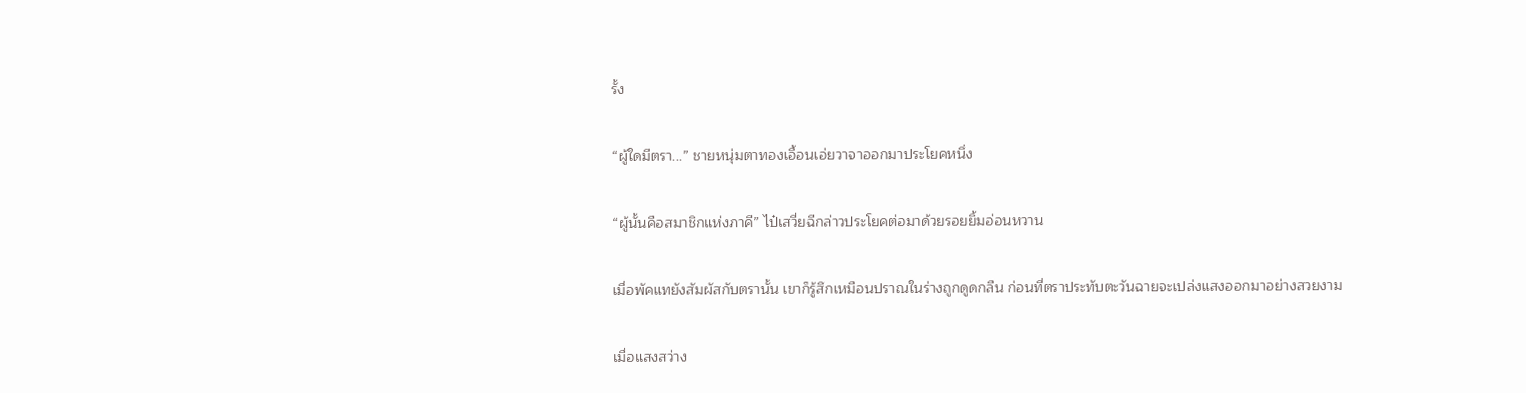รั้ง

“ผู้ใดมีตรา...” ชายหนุ่มตาทองเอื้อนเอ่ยวาจาออกมาประโยคหนึ่ง

“ผู้นั้นคือสมาชิกแห่งภาคี” ไป๋เสวี่ยฉีกล่าวประโยคต่อมาด้วยรอยยิ้มอ่อนหวาน

เมื่อพัคแทยังสัมผัสกับตรานั้น เขาก็รู้สึกเหมือนปราณในร่างถูกดูดกลืน ก่อนที่ตราประทับตะวันฉายจะเปล่งแสงออกมาอย่างสวยงาม

เมื่อแสงสว่าง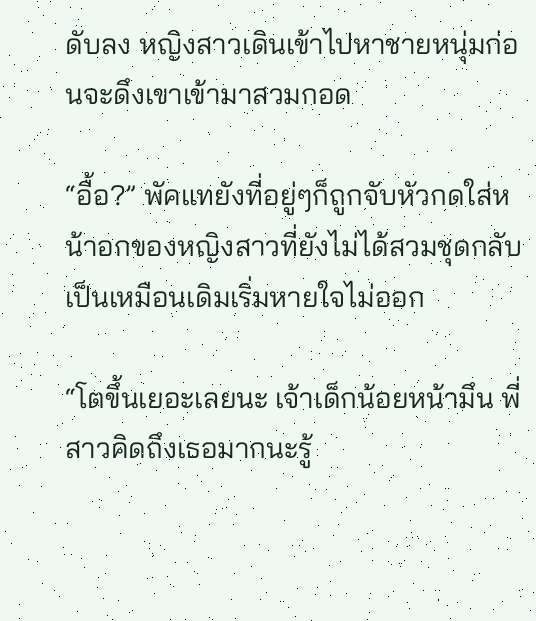ดับลง หญิงสาวเดินเข้าไปหาชายหนุ่มก่อนจะดึงเขาเข้ามาสวมกอด

“อื้อ?” พัคแทยังที่อยู่ๆก็ถูกจับหัวกดใส่หน้าอกของหญิงสาวที่ยังไม่ได้สวมชุดกลับเป็นเหมือนเดิมเริ่มหายใจไม่ออก

“โตขึ้นเยอะเลยนะ เจ้าเด็กน้อยหน้ามึน พี่สาวคิดถึงเธอมากนะรู้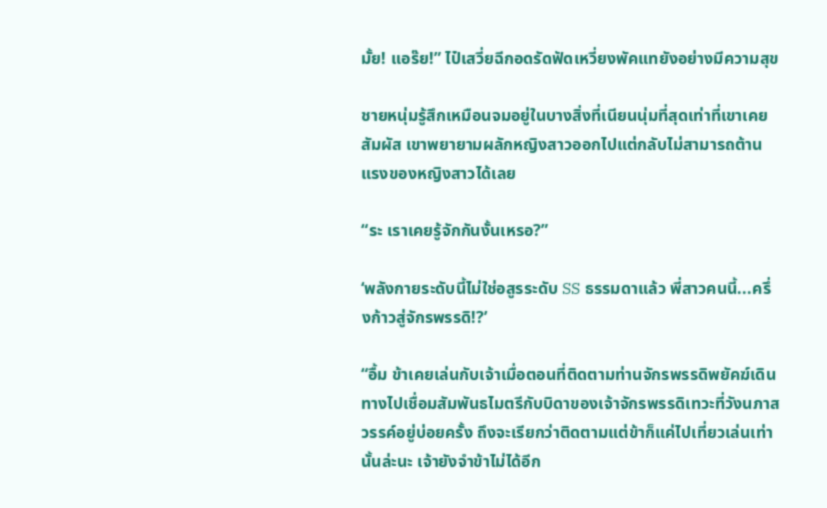มั้ย! แอร๊ย!” ไป๋เสวี่ยฉีกอดรัดฟัดเหวี่ยงพัคแทยังอย่างมีความสุข

ชายหนุ่มรู้สึกเหมือนจมอยู่ในบางสิ่งที่เนียนนุ่มที่สุดเท่าที่เขาเคยสัมผัส เขาพยายามผลักหญิงสาวออกไปแต่กลับไม่สามารถต้านแรงของหญิงสาวได้เลย

“ระ เราเคยรู้จักกันงั้นเหรอ?”

‘พลังกายระดับนี้ไม่ใช่อสูรระดับ SS ธรรมดาแล้ว พี่สาวคนนี้...ครึ่งก้าวสู่จักรพรรดิ!?’

“อื้ม ข้าเคยเล่นกับเจ้าเมื่อตอนที่ติดตามท่านจักรพรรดิพยัคฆ์เดินทางไปเชื่อมสัมพันธไมตรีกับบิดาของเจ้าจักรพรรดิเทวะที่วังนภาสวรรค์อยู่บ่อยครั้ง ถึงจะเรียกว่าติดตามแต่ข้าก็แค่ไปเที่ยวเล่นเท่านั้นล่ะนะ เจ้ายังจำข้าไม่ได้อีก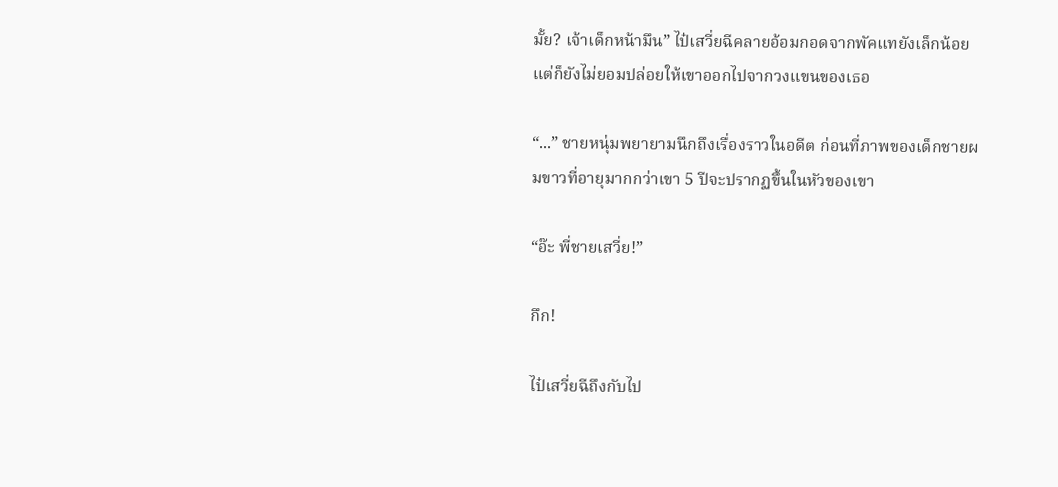มั้ย? เจ้าเด็กหน้ามึน” ไป๋เสวี่ยฉีคลายอ้อมกอดจากพัคแทยังเล็กน้อยแต่ก็ยังไม่ยอมปล่อยให้เขาออกไปจากวงแขนของเธอ

“...” ชายหนุ่มพยายามนึกถึงเรื่องราวในอดีต ก่อนที่ภาพของเด็กชายผมขาวที่อายุมากกว่าเขา 5 ปีจะปรากฏขึ้นในหัวของเขา

“อ๊ะ พี่ชายเสวี่ย!”

กึก!

ไป๋เสวี่ยฉีถึงกับไป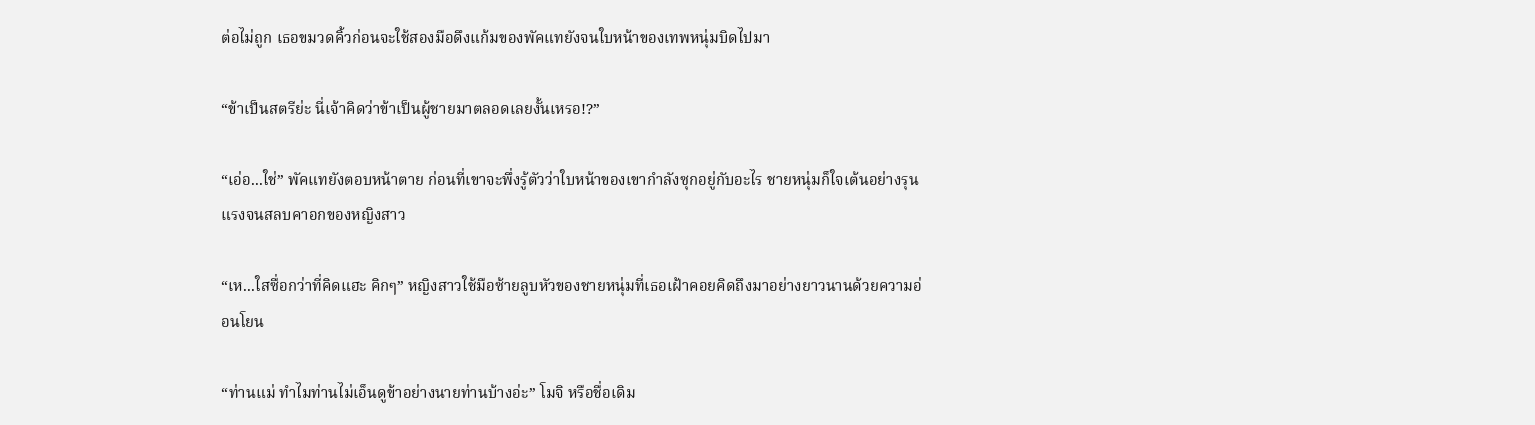ต่อไม่ถูก เธอขมวดคิ้วก่อนจะใช้สองมือดึงแก้มของพัคแทยังจนใบหน้าของเทพหนุ่มบิดไปมา

“ข้าเป็นสตรีย่ะ นี่เจ้าคิดว่าข้าเป็นผู้ชายมาตลอดเลยงั้นเหรอ!?”

“เอ่อ...ใช่” พัคแทยังตอบหน้าตาย ก่อนที่เขาจะพึ่งรู้ตัวว่าใบหน้าของเขากำลังซุกอยู่กับอะไร ชายหนุ่มก็ใจเต้นอย่างรุนแรงจนสลบคาอกของหญิงสาว

“เห...ใสซื่อกว่าที่คิดแฮะ คิกๆ” หญิงสาวใช้มือซ้ายลูบหัวของชายหนุ่มที่เธอเฝ้าคอยคิดถึงมาอย่างยาวนานด้วยความอ่อนโยน

“ท่านแม่ ทำไมท่านไม่เอ็นดูข้าอย่างนายท่านบ้างอ่ะ” โมจิ หรือชื่อเดิม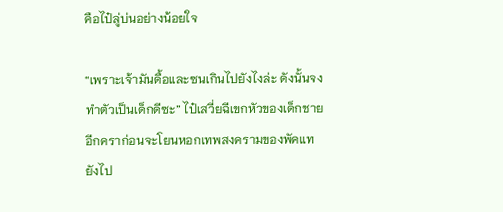คือไป๋ลู่บ่นอย่างน้อยใจ

“เพราะเจ้ามันดื้อและซนเกินไปยังไงล่ะ ดังนั้นจงทำตัวเป็นเด็กดีซะ” ไป๋เสวี่ยฉีเขกหัวของเด็กชายอีกคราก่อนจะโยนหอกเทพสงครามของพัคแทยังไป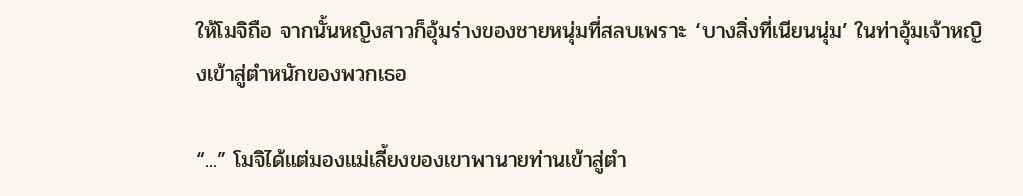ให้โมจิถือ จากนั้นหญิงสาวก็อุ้มร่างของชายหนุ่มที่สลบเพราะ ‘บางสิ่งที่เนียนนุ่ม’ ในท่าอุ้มเจ้าหญิงเข้าสู่ตำหนักของพวกเธอ

“...” โมจิได้แต่มองแม่เลี้ยงของเขาพานายท่านเข้าสู่ตำ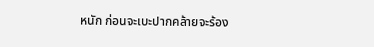หนัก ก่อนจะเบะปากคล้ายจะร้อง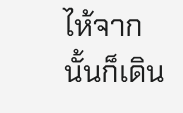ไห้จากนั้นก็เดิน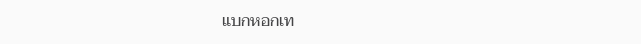แบกหอกเท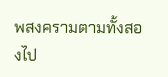พสงครามตามทั้งสองไป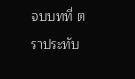จบบทที่ ตราประทับ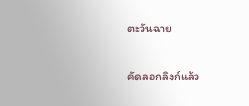ตะวันฉาย

คัดลอกลิงก์แล้ว